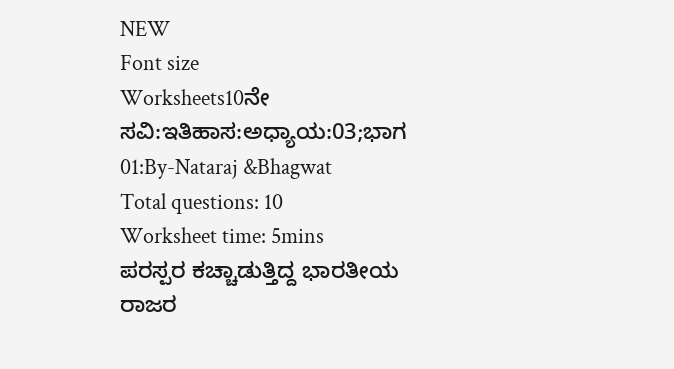NEW
Font size
Worksheets10ನೇ ಸವಿ:ಇತಿಹಾಸ:ಅಧ್ಯಾಯ:03;ಭಾಗ 01:By-Nataraj &Bhagwat
Total questions: 10
Worksheet time: 5mins
ಪರಸ್ಪರ ಕಚ್ಚಾಡುತ್ತಿದ್ದ ಭಾರತೀಯ ರಾಜರ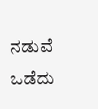ನಡುವೆ ಒಡೆದು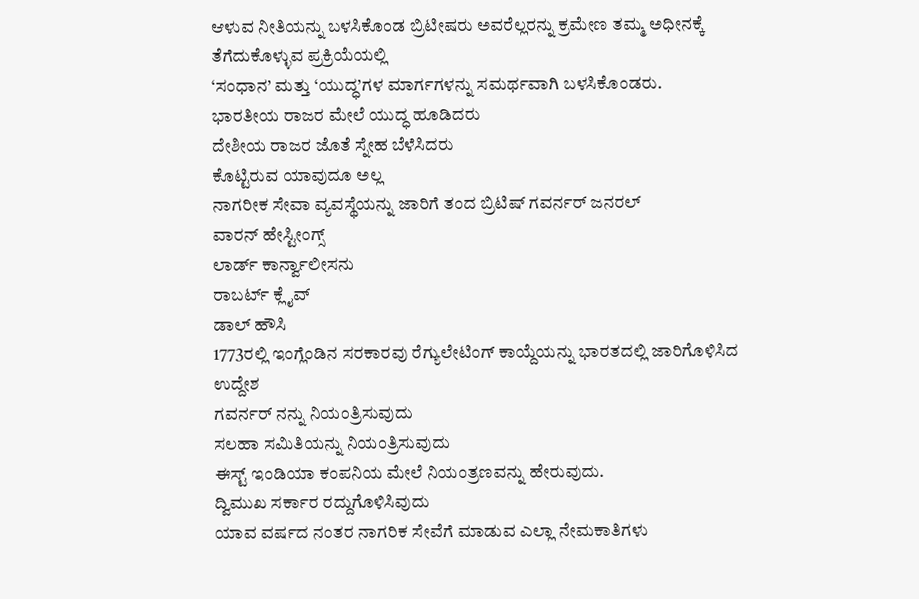ಆಳುವ ನೀತಿಯನ್ನು ಬಳಸಿಕೊಂಡ ಬ್ರಿಟೀಷರು ಅವರೆಲ್ಲರನ್ನು ಕ್ರಮೇಣ ತಮ್ಮ ಅಧೀನಕ್ಕೆ ತೆಗೆದುಕೊಳ್ಳುವ ಪ್ರಕ್ರಿಯೆಯಲ್ಲಿ
‘ಸಂಧಾನ’ ಮತ್ತು ‘ಯುದ್ಧ’ಗಳ ಮಾರ್ಗಗಳನ್ನು ಸಮರ್ಥವಾಗಿ ಬಳಸಿಕೊಂಡರು.
ಭಾರತೀಯ ರಾಜರ ಮೇಲೆ ಯುದ್ಧ ಹೂಡಿದರು
ದೇಶೀಯ ರಾಜರ ಜೊತೆ ಸ್ನೇಹ ಬೆಳೆಸಿದರು
ಕೊಟ್ಟಿರುವ ಯಾವುದೂ ಅಲ್ಲ
ನಾಗರೀಕ ಸೇವಾ ವ್ಯವಸ್ಥೆಯನ್ನು ಜಾರಿಗೆ ತಂದ ಬ್ರಿಟಿಷ್ ಗವರ್ನರ್ ಜನರಲ್
ವಾರನ್ ಹೇಸ್ಟೀಂಗ್ಸ್
ಲಾರ್ಡ್ ಕಾರ್ನ್ವಾಲೀಸನು
ರಾಬರ್ಟ್ ಕ್ಲೈವ್
ಡಾಲ್ ಹೌಸಿ
1773ರಲ್ಲಿ ಇಂಗ್ಲೆಂಡಿನ ಸರಕಾರವು ರೆಗ್ಯುಲೇಟಿಂಗ್ ಕಾಯ್ದೆಯನ್ನು ಭಾರತದಲ್ಲಿ ಜಾರಿಗೊಳಿಸಿದ ಉದ್ದೇಶ
ಗವರ್ನರ್ ನನ್ನು ನಿಯಂತ್ರಿಸುವುದು
ಸಲಹಾ ಸಮಿತಿಯನ್ನು ನಿಯಂತ್ರಿಸುವುದು
ಈಸ್ಟ್ ಇಂಡಿಯಾ ಕಂಪನಿಯ ಮೇಲೆ ನಿಯಂತ್ರಣವನ್ನು ಹೇರುವುದು.
ದ್ವಿಮುಖ ಸರ್ಕಾರ ರದ್ದುಗೊಳಿಸಿವುದು
ಯಾವ ವರ್ಷದ ನಂತರ ನಾಗರಿಕ ಸೇವೆಗೆ ಮಾಡುವ ಎಲ್ಲಾ ನೇಮಕಾತಿಗಳು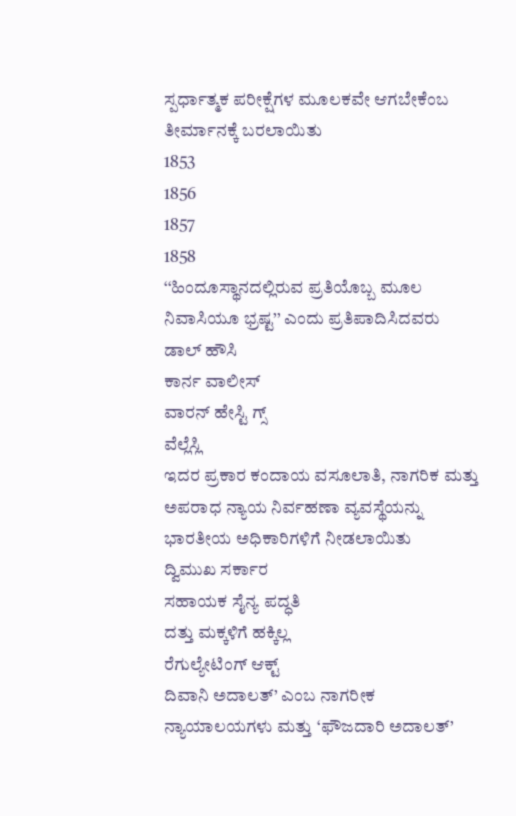ಸ್ಪರ್ಧಾತ್ಮಕ ಪರೀಕ್ಷೆಗಳ ಮೂಲಕವೇ ಆಗಬೇಕೆಂಬ ತೀರ್ಮಾನಕ್ಕೆ ಬರಲಾಯಿತು
1853
1856
1857
1858
‘‘ಹಿಂದೂಸ್ಥಾನದಲ್ಲಿರುವ ಪ್ರತಿಯೊಬ್ಬ ಮೂಲ ನಿವಾಸಿಯೂ ಭ್ರಷ್ಟ’’ ಎಂದು ಪ್ರತಿಪಾದಿಸಿದವರು
ಡಾಲ್ ಹೌಸಿ
ಕಾರ್ನ ವಾಲೀಸ್
ವಾರನ್ ಹೇಸ್ಟಿ ಗ್ಸ್
ವೆಲ್ಲೆಸ್ಲಿ
ಇದರ ಪ್ರಕಾರ ಕಂದಾಯ ವಸೂಲಾತಿ, ನಾಗರಿಕ ಮತ್ತು ಅಪರಾಧ ನ್ಯಾಯ ನಿರ್ವಹಣಾ ವ್ಯವಸ್ಥೆಯನ್ನು ಭಾರತೀಯ ಅಧಿಕಾರಿಗಳಿಗೆ ನೀಡಲಾಯಿತು
ದ್ವಿಮುಖ ಸರ್ಕಾರ
ಸಹಾಯಕ ಸೈನ್ಯ ಪದ್ಧತಿ
ದತ್ತು ಮಕ್ಕಳಿಗೆ ಹಕ್ಕಿಲ್ಲ
ರೆಗುಲ್ಯೇಟಿಂಗ್ ಆಕ್ಟ್
ದಿವಾನಿ ಅದಾಲತ್’ ಎಂಬ ನಾಗರೀಕ ನ್ಯಾಯಾಲಯಗಳು ಮತ್ತು ‘ಫೌಜದಾರಿ ಅದಾಲತ್’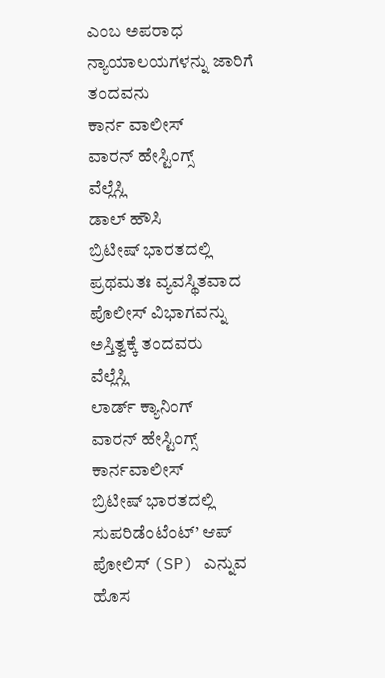ಎಂಬ ಅಪರಾಧ ನ್ಯಾಯಾಲಯಗಳನ್ನು ಜಾರಿಗೆ ತಂದವನು
ಕಾರ್ನ ವಾಲೀಸ್
ವಾರನ್ ಹೇಸ್ಟಿಂಗ್ಸ್
ವೆಲ್ಲೆಸ್ಲಿ
ಡಾಲ್ ಹೌಸಿ
ಬ್ರಿಟೀಷ್ ಭಾರತದಲ್ಲಿ ಪ್ರಥಮತಃ ವ್ಯವಸ್ಥಿತವಾದ ಪೊಲೀಸ್ ವಿಭಾಗವನ್ನು
ಅಸ್ತಿತ್ವಕ್ಕೆ ತಂದವರು
ವೆಲ್ಲೆಸ್ಲಿ
ಲಾರ್ಡ್ ಕ್ಯಾನಿಂಗ್
ವಾರನ್ ಹೇಸ್ಟಿಂಗ್ಸ್
ಕಾರ್ನವಾಲೀಸ್
ಬ್ರಿಟೀಷ್ ಭಾರತದಲ್ಲಿ ಸುಪರಿಡೆಂಟೆಂಟ್’ ಆಪ್ ಪೋಲಿಸ್ (SP) ಎನ್ನುವ ಹೊಸ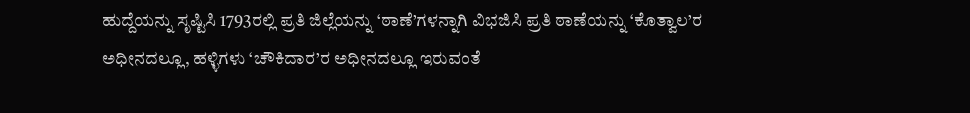ಹುದ್ದೆಯನ್ನು ಸೃಷ್ಟಿಸಿ 1793ರಲ್ಲಿ ಪ್ರತಿ ಜಿಲ್ಲೆಯನ್ನು ‘ಠಾಣೆ’ಗಳನ್ನಾಗಿ ವಿಭಜಿಸಿ ಪ್ರತಿ ಠಾಣೆಯನ್ನು ‘ಕೊತ್ವಾಲ’ರ ಅಧೀನದಲ್ಲೂ, ಹಳ್ಳಿಗಳು ‘ಚೌಕಿದಾರ’ರ ಅಧೀನದಲ್ಲೂ ಇರುವಂತೆ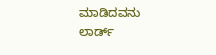ಮಾಡಿದವನು
ಲಾರ್ಡ್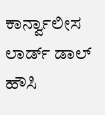ಕಾರ್ನ್ವಾಲೀಸ
ಲಾರ್ಡ್ ಡಾಲ್ ಹೌಸಿ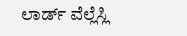ಲಾರ್ಡ್ ವೆಲ್ಲೆಸ್ಲಿ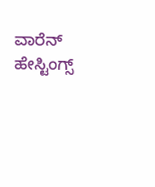ವಾರೆನ್ ಹೇಸ್ಟಿಂಗ್ಸ್